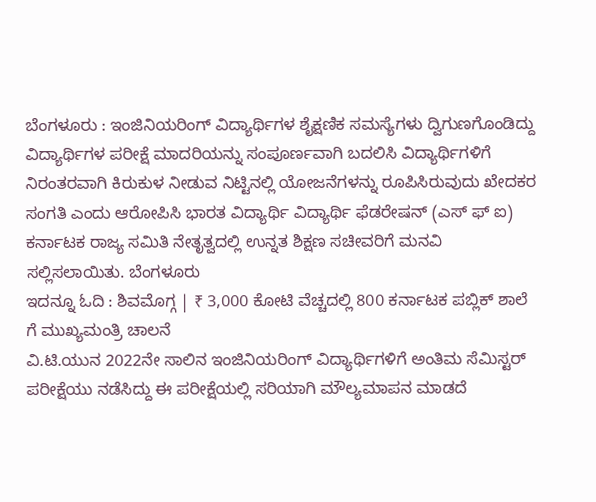ಬೆಂಗಳೂರು : ಇಂಜಿನಿಯರಿಂಗ್ ವಿದ್ಯಾರ್ಥಿಗಳ ಶೈಕ್ಷಣಿಕ ಸಮಸ್ಯೆಗಳು ದ್ವಿಗುಣಗೊಂಡಿದ್ದು ವಿದ್ಯಾರ್ಥಿಗಳ ಪರೀಕ್ಷೆ ಮಾದರಿಯನ್ನು ಸಂಪೂರ್ಣವಾಗಿ ಬದಲಿಸಿ ವಿದ್ಯಾರ್ಥಿಗಳಿಗೆ ನಿರಂತರವಾಗಿ ಕಿರುಕುಳ ನೀಡುವ ನಿಟ್ಟಿನಲ್ಲಿ ಯೋಜನೆಗಳನ್ನು ರೂಪಿಸಿರುವುದು ಖೇದಕರ ಸಂಗತಿ ಎಂದು ಆರೋಪಿಸಿ ಭಾರತ ವಿದ್ಯಾರ್ಥಿ ವಿದ್ಯಾರ್ಥಿ ಫೆಡರೇಷನ್ (ಎಸ್ ಫ್ ಐ) ಕರ್ನಾಟಕ ರಾಜ್ಯ ಸಮಿತಿ ನೇತೃತ್ವದಲ್ಲಿ ಉನ್ನತ ಶಿಕ್ಷಣ ಸಚೀವರಿಗೆ ಮನವಿ ಸಲ್ಲಿಸಲಾಯಿತು. ಬೆಂಗಳೂರು
ಇದನ್ನೂ ಓದಿ : ಶಿವಮೊಗ್ಗ | ₹ 3,000 ಕೋಟಿ ವೆಚ್ಚದಲ್ಲಿ 800 ಕರ್ನಾಟಕ ಪಬ್ಲಿಕ್ ಶಾಲೆ ಗೆ ಮುಖ್ಯಮಂತ್ರಿ ಚಾಲನೆ
ವಿ.ಟಿ.ಯುನ 2022ನೇ ಸಾಲಿನ ಇಂಜಿನಿಯರಿಂಗ್ ವಿದ್ಯಾರ್ಥಿಗಳಿಗೆ ಅಂತಿಮ ಸೆಮಿಸ್ಟರ್ ಪರೀಕ್ಷೆಯು ನಡೆಸಿದ್ದು ಈ ಪರೀಕ್ಷೆಯಲ್ಲಿ ಸರಿಯಾಗಿ ಮೌಲ್ಯಮಾಪನ ಮಾಡದೆ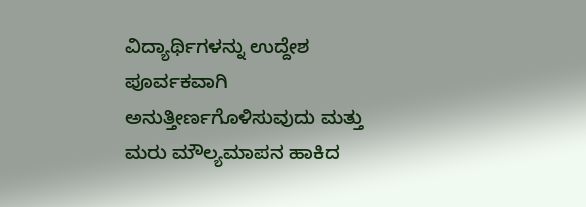ವಿದ್ಯಾರ್ಥಿಗಳನ್ನು ಉದ್ದೇಶ ಪೂರ್ವಕವಾಗಿ ಅನುತ್ತೀರ್ಣಗೊಳಿಸುವುದು ಮತ್ತು ಮರು ಮೌಲ್ಯಮಾಪನ ಹಾಕಿದ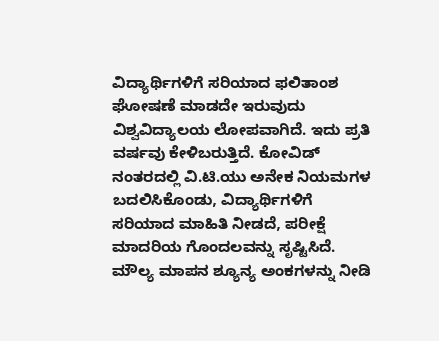ವಿದ್ಯಾರ್ಥಿಗಳಿಗೆ ಸರಿಯಾದ ಫಲಿತಾಂಶ ಘೋಷಣೆ ಮಾಡದೇ ಇರುವುದು ವಿಶ್ವವಿದ್ಯಾಲಯ ಲೋಪವಾಗಿದೆ. ಇದು ಪ್ರತಿ ವರ್ಷವು ಕೇಳಿಬರುತ್ತಿದೆ. ಕೋವಿಡ್ ನಂತರದಲ್ಲಿ ವಿ.ಟಿ.ಯು ಅನೇಕ ನಿಯಮಗಳ ಬದಲಿಸಿಕೊಂಡು, ವಿದ್ಯಾರ್ಥಿಗಳಿಗೆ ಸರಿಯಾದ ಮಾಹಿತಿ ನೀಡದೆ, ಪರೀಕ್ಷೆ ಮಾದರಿಯ ಗೊಂದಲವನ್ನು ಸೃಷ್ಟಿಸಿದೆ. ಮೌಲ್ಯ ಮಾಪನ ಶ್ಯೂನ್ಯ ಅಂಕಗಳನ್ನು ನೀಡಿ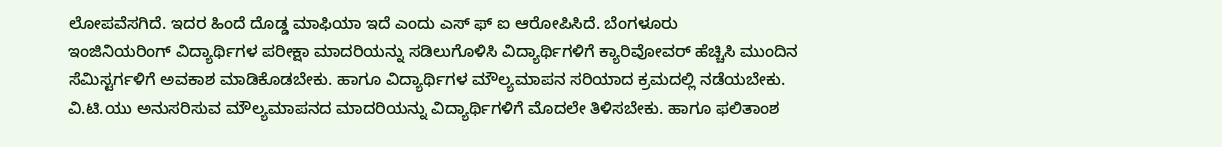ಲೋಪವೆಸಗಿದೆ. ಇದರ ಹಿಂದೆ ದೊಡ್ಡ ಮಾಫಿಯಾ ಇದೆ ಎಂದು ಎಸ್ ಫ್ ಐ ಆರೋಪಿಸಿದೆ. ಬೆಂಗಳೂರು
ಇಂಜಿನಿಯರಿಂಗ್ ವಿದ್ಯಾರ್ಥಿಗಳ ಪರೀಕ್ಷಾ ಮಾದರಿಯನ್ನು ಸಡಿಲುಗೊಳಿಸಿ ವಿದ್ಯಾರ್ಥಿಗಳಿಗೆ ಕ್ಯಾರಿವೋವರ್ ಹೆಚ್ಚಿಸಿ ಮುಂದಿನ ಸೆಮಿಸ್ಟರ್ಗಳಿಗೆ ಅವಕಾಶ ಮಾಡಿಕೊಡಬೇಕು. ಹಾಗೂ ವಿದ್ಯಾರ್ಥಿಗಳ ಮೌಲ್ಯಮಾಪನ ಸರಿಯಾದ ಕ್ರಮದಲ್ಲಿ ನಡೆಯಬೇಕು. ವಿ.ಟಿ.ಯು ಅನುಸರಿಸುವ ಮೌಲ್ಯಮಾಪನದ ಮಾದರಿಯನ್ನು ವಿದ್ಯಾರ್ಥಿಗಳಿಗೆ ಮೊದಲೇ ತಿಳಿಸಬೇಕು. ಹಾಗೂ ಫಲಿತಾಂಶ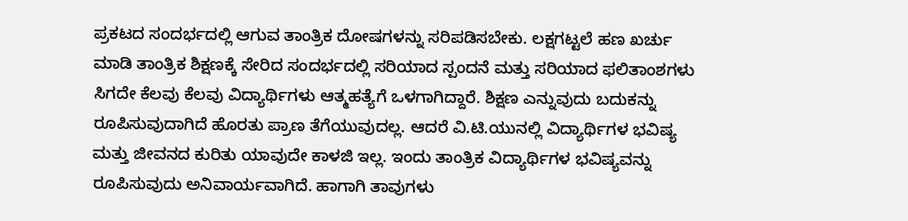ಪ್ರಕಟದ ಸಂದರ್ಭದಲ್ಲಿ ಆಗುವ ತಾಂತ್ರಿಕ ದೋಷಗಳನ್ನು ಸರಿಪಡಿಸಬೇಕು. ಲಕ್ಷಗಟ್ಟಲೆ ಹಣ ಖರ್ಚು ಮಾಡಿ ತಾಂತ್ರಿಕ ಶಿಕ್ಷಣಕ್ಕೆ ಸೇರಿದ ಸಂದರ್ಭದಲ್ಲಿ ಸರಿಯಾದ ಸ್ಪಂದನೆ ಮತ್ತು ಸರಿಯಾದ ಫಲಿತಾಂಶಗಳು ಸಿಗದೇ ಕೆಲವು ಕೆಲವು ವಿದ್ಯಾರ್ಥಿಗಳು ಆತ್ಮಹತ್ಯೆಗೆ ಒಳಗಾಗಿದ್ದಾರೆ. ಶಿಕ್ಷಣ ಎನ್ನುವುದು ಬದುಕನ್ನು ರೂಪಿಸುವುದಾಗಿದೆ ಹೊರತು ಪ್ರಾಣ ತೆಗೆಯುವುದಲ್ಲ. ಆದರೆ ವಿ.ಟಿ.ಯುನಲ್ಲಿ ವಿದ್ಯಾರ್ಥಿಗಳ ಭವಿಷ್ಯ ಮತ್ತು ಜೀವನದ ಕುರಿತು ಯಾವುದೇ ಕಾಳಜಿ ಇಲ್ಲ. ಇಂದು ತಾಂತ್ರಿಕ ವಿದ್ಯಾರ್ಥಿಗಳ ಭವಿಷ್ಯವನ್ನು ರೂಪಿಸುವುದು ಅನಿವಾರ್ಯವಾಗಿದೆ. ಹಾಗಾಗಿ ತಾವುಗಳು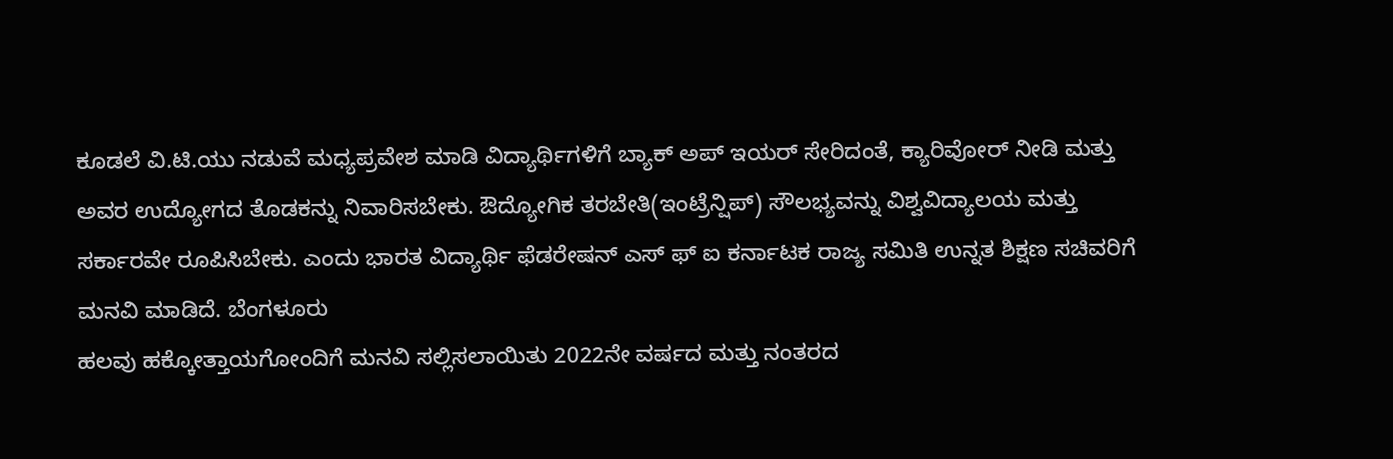ಕೂಡಲೆ ವಿ.ಟಿ.ಯು ನಡುವೆ ಮಧ್ಯಪ್ರವೇಶ ಮಾಡಿ ವಿದ್ಯಾರ್ಥಿಗಳಿಗೆ ಬ್ಯಾಕ್ ಅಪ್ ಇಯರ್ ಸೇರಿದಂತೆ, ಕ್ಯಾರಿವೋರ್ ನೀಡಿ ಮತ್ತು ಅವರ ಉದ್ಯೋಗದ ತೊಡಕನ್ನು ನಿವಾರಿಸಬೇಕು. ಔದ್ಯೋಗಿಕ ತರಬೇತಿ(ಇಂಟ್ರೆನ್ಷಿಪ್) ಸೌಲಭ್ಯವನ್ನು ವಿಶ್ವವಿದ್ಯಾಲಯ ಮತ್ತು ಸರ್ಕಾರವೇ ರೂಪಿಸಿಬೇಕು. ಎಂದು ಭಾರತ ವಿದ್ಯಾರ್ಥಿ ಫೆಡರೇಷನ್ ಎಸ್ ಫ್ ಐ ಕರ್ನಾಟಕ ರಾಜ್ಯ ಸಮಿತಿ ಉನ್ನತ ಶಿಕ್ಷಣ ಸಚಿವರಿಗೆ ಮನವಿ ಮಾಡಿದೆ. ಬೆಂಗಳೂರು
ಹಲವು ಹಕ್ಕೋತ್ತಾಯಗೋಂದಿಗೆ ಮನವಿ ಸಲ್ಲಿಸಲಾಯಿತು 2022ನೇ ವರ್ಷದ ಮತ್ತು ನಂತರದ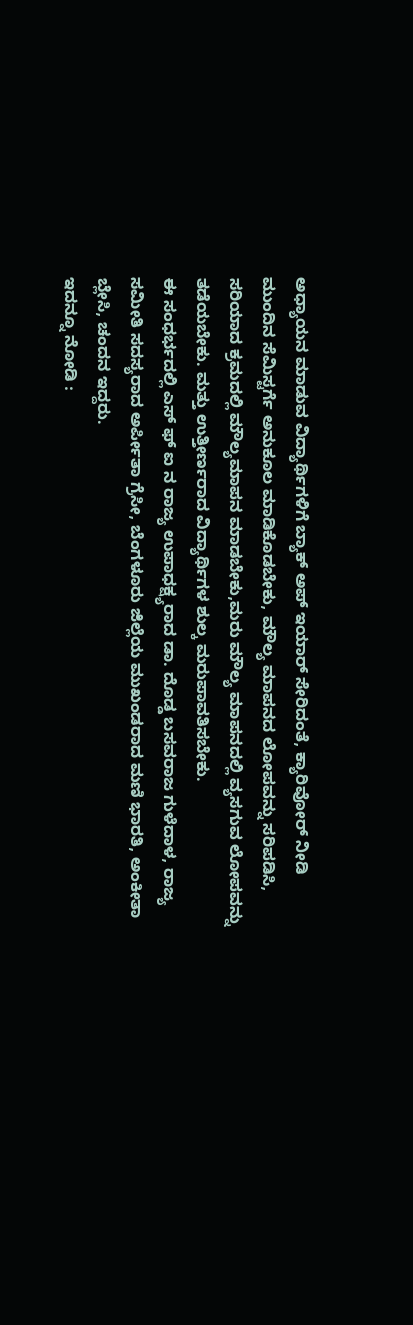ಅಧ್ಯಾಯನ ಮಾಡುವ ವಿದ್ಯಾರ್ಥಿಗಳಿಗೆ ಬ್ಯಾಕ್ ಅಪ್ ಇಯಾರ್ ಸೇರಿದಂತೆ, ಕ್ಯಾರಿವೋರ್ ನೀಡಿ ಮುಂದಿನ ಸೆಮಿಸ್ಟರ್ಗೆ ಅನುಕೂಲ ಮಾಡಿಕೊಡಬೇಕು, ಮೌಲ್ಯ ಮಾಪನದ ಲೋಪವನ್ನು ಸರಿಪಡಿಸಿ, ಸರಿಯಾದ ಕ್ರಮದಲ್ಲಿ ಮೌಲ್ಯಮಾಪನ ಮಾಡಬೇಕು,ಮರು ಮೌಲ್ಯ ಮಾಪನದಲ್ಲಿ ವ್ಯಸಗುವ ಲೋಪವನ್ನು ತಡೆಯಬೇಕು. ಮತ್ತು ಉತ್ತೀರ್ಣರಾದ ವಿದ್ಯಾರ್ಥಿಗಳ ಶುಲ್ಕ ಮರುಪಾವತಿಸಬೇಕು.
ಈ ಸಂಧರ್ಭದಲ್ಲಿ ಎಸ್ ಫ್ ಐ ನ ರಾಜ್ಯ ಉಪಾಧಕ್ಷ್ಯರಾದ ಡಾ. ದೊಡ್ಡ ಬಸವರಾಜ ಗುಳೆದಾಳ, ರಾಜ್ಯ ಸಮೀತಿ ಸದಸ್ಯರಾದ ಅರ್ಪೀತಾ ಗ್ರೆಸೀ, ಬೆಂಗಳೂರು ಜಿಲ್ಲೆಯ ಮುಖಂಡರಾದ ಮಣಿ ಭಾರತಿ, ಅಂಕೀತಾ ಬ್ಲೇಸಿ, ಚಂದನ ಇದ್ದರು.
ಇದನ್ನೂ ನೋಡಿ :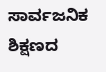ಸಾರ್ವಜನಿಕ ಶಿಕ್ಷಣದ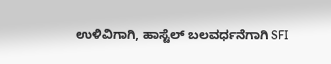ಉಳಿವಿಗಾಗಿ, ಹಾಸ್ಟೆಲ್ ಬಲವರ್ಧನೆಗಾಗಿ SFI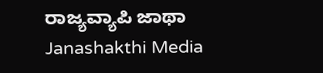ರಾಜ್ಯವ್ಯಾಪಿ ಜಾಥಾ Janashakthi Media